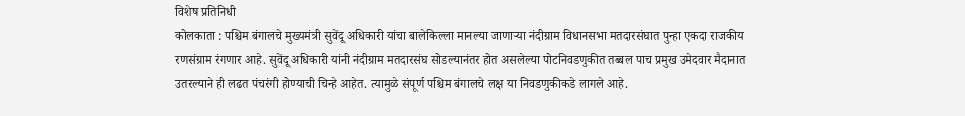विशेष प्रतिनिधी
कोलकाता : पश्चिम बंगालचे मुख्यमंत्री सुवेंदू अधिकारी यांचा बालेकिल्ला मानल्या जाणाऱ्या नंदीग्राम विधानसभा मतदारसंघात पुन्हा एकदा राजकीय रणसंग्राम रंगणार आहे. सुवेंदू अधिकारी यांनी नंदीग्राम मतदारसंघ सोडल्यानंतर होत असलेल्या पोटनिवडणुकीत तब्बल पाच प्रमुख उमेदवार मैदानात उतरल्याने ही लढत पंचरंगी होण्याची चिन्हे आहेत. त्यामुळे संपूर्ण पश्चिम बंगालचे लक्ष या निवडणुकीकडे लागले आहे.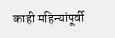काही महिन्यांपूर्वी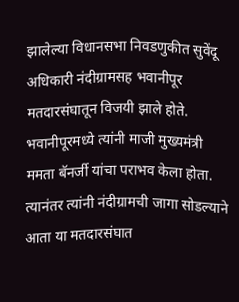झालेल्या विधानसभा निवडणुकीत सुवेंदू अधिकारी नंदीग्रामसह भवानीपूर मतदारसंघातून विजयी झाले होते. भवानीपूरमध्ये त्यांनी माजी मुख्यमंत्री ममता बॅनर्जी यांचा पराभव केला होता. त्यानंतर त्यांनी नंदीग्रामची जागा सोडल्याने आता या मतदारसंघात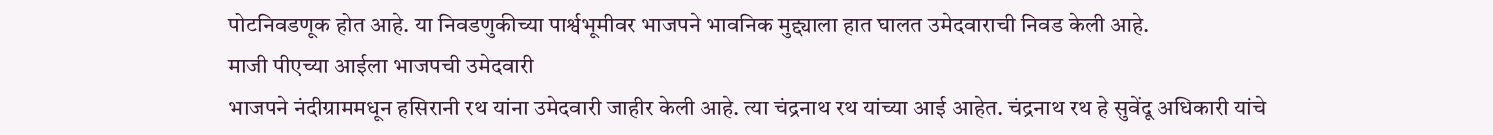पोटनिवडणूक होत आहे. या निवडणुकीच्या पार्श्वभूमीवर भाजपने भावनिक मुद्द्याला हात घालत उमेदवाराची निवड केली आहे.
माजी पीएच्या आईला भाजपची उमेदवारी
भाजपने नंदीग्राममधून हसिरानी रथ यांना उमेदवारी जाहीर केली आहे. त्या चंद्रनाथ रथ यांच्या आई आहेत. चंद्रनाथ रथ हे सुवेंदू अधिकारी यांचे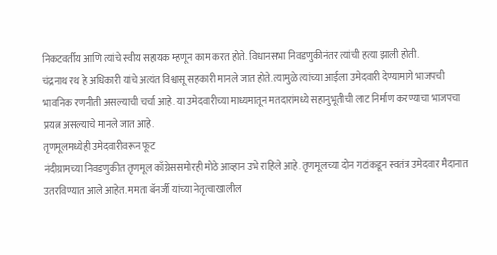निकटवर्तीय आणि त्यांचे स्वीय सहायक म्हणून काम करत होते. विधानसभा निवडणुकीनंतर त्यांची हत्या झाली होती.
चंद्रनाथ रथ हे अधिकारी यांचे अत्यंत विश्वासू सहकारी मानले जात होते. त्यामुळे त्यांच्या आईला उमेदवारी देण्यामागे भाजपची भावनिक रणनीती असल्याची चर्चा आहे. या उमेदवारीच्या माध्यमातून मतदारांमध्ये सहानुभूतीची लाट निर्माण करण्याचा भाजपचा प्रयत्न असल्याचे मानले जात आहे.
तृणमूलमध्येही उमेदवारीवरून फूट
नंदीग्रामच्या निवडणुकीत तृणमूल काँग्रेससमोरही मोठे आव्हान उभे राहिले आहे. तृणमूलच्या दोन गटांकडून स्वतंत्र उमेदवार मैदानात उतरविण्यात आले आहेत. ममता बॅनर्जी यांच्या नेतृत्वाखालील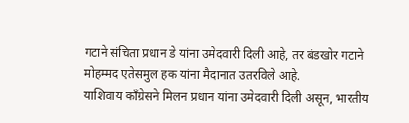गटाने संचिता प्रधान डे यांना उमेदवारी दिली आहे, तर बंडखोर गटाने मोहम्मद एतेसमुल हक यांना मैदानात उतरविले आहे.
याशिवाय काँग्रेसने मिलन प्रधान यांना उमेदवारी दिली असून, भारतीय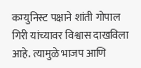कम्युनिस्ट पक्षाने शांती गोपाल गिरी यांच्यावर विश्वास दाखविला आहे. त्यामुळे भाजप आणि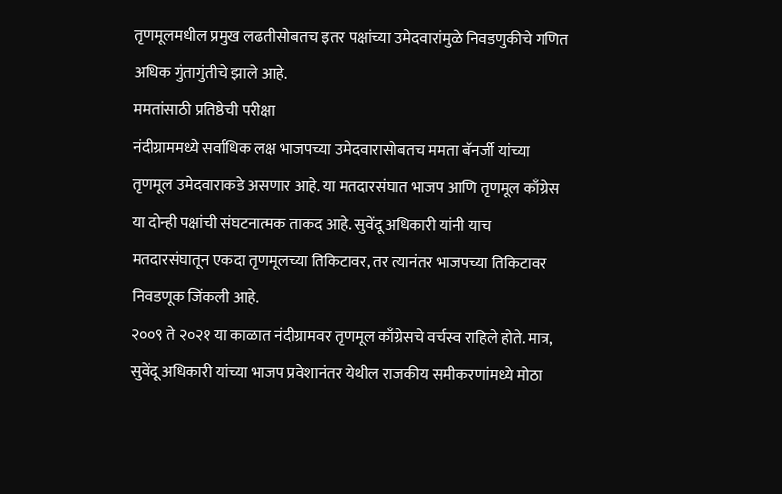तृणमूलमधील प्रमुख लढतीसोबतच इतर पक्षांच्या उमेदवारांमुळे निवडणुकीचे गणित अधिक गुंतागुंतीचे झाले आहे.
ममतांसाठी प्रतिष्ठेची परीक्षा
नंदीग्राममध्ये सर्वाधिक लक्ष भाजपच्या उमेदवारासोबतच ममता बॅनर्जी यांच्या तृणमूल उमेदवाराकडे असणार आहे. या मतदारसंघात भाजप आणि तृणमूल काँग्रेस या दोन्ही पक्षांची संघटनात्मक ताकद आहे. सुवेंदू अधिकारी यांनी याच मतदारसंघातून एकदा तृणमूलच्या तिकिटावर, तर त्यानंतर भाजपच्या तिकिटावर निवडणूक जिंकली आहे.
२००९ ते २०२१ या काळात नंदीग्रामवर तृणमूल काँग्रेसचे वर्चस्व राहिले होते. मात्र, सुवेंदू अधिकारी यांच्या भाजप प्रवेशानंतर येथील राजकीय समीकरणांमध्ये मोठा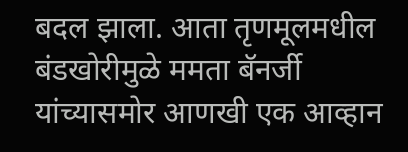बदल झाला. आता तृणमूलमधील बंडखोरीमुळे ममता बॅनर्जी यांच्यासमोर आणखी एक आव्हान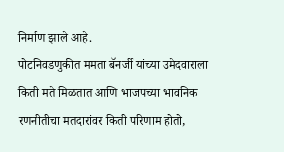निर्माण झाले आहे.
पोटनिवडणुकीत ममता बॅनर्जी यांच्या उमेदवाराला किती मते मिळतात आणि भाजपच्या भावनिक रणनीतीचा मतदारांवर किती परिणाम होतो,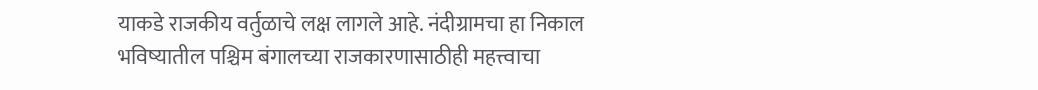याकडे राजकीय वर्तुळाचे लक्ष लागले आहे. नंदीग्रामचा हा निकाल भविष्यातील पश्चिम बंगालच्या राजकारणासाठीही महत्त्वाचा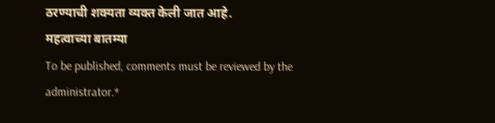ठरण्याची शक्यता व्यक्त केली जात आहे.
महत्वाच्या बातम्या
To be published, comments must be reviewed by the administrator.*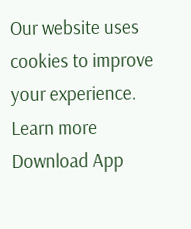Our website uses cookies to improve your experience. Learn more
Download App